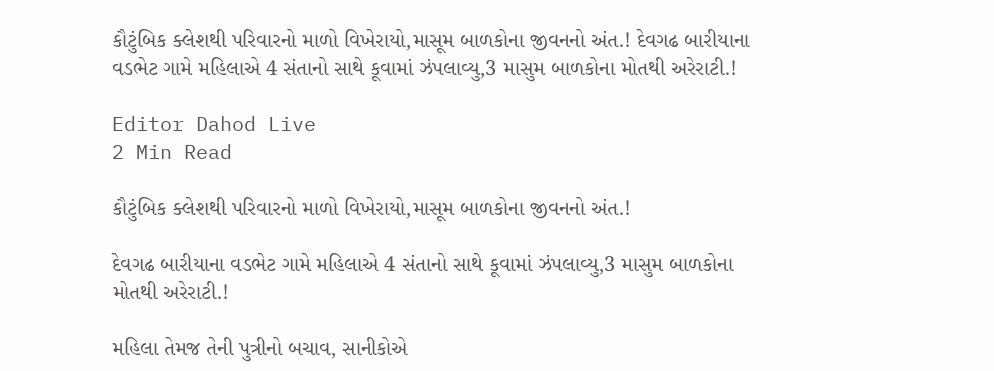કૌટુંબિક ક્લેશથી પરિવારનો માળો વિખેરાયો,માસૂમ બાળકોના જીવનનો અંત.! દેવગઢ બારીયાના વડભેટ ગામે મહિલાએ 4 સંતાનો સાથે કૂવામાં ઝંપલાવ્યુ,3 માસુમ બાળકોના મોતથી અરેરાટી.!

Editor Dahod Live
2 Min Read

કૌટુંબિક ક્લેશથી પરિવારનો માળો વિખેરાયો,માસૂમ બાળકોના જીવનનો અંત.!

દેવગઢ બારીયાના વડભેટ ગામે મહિલાએ 4 સંતાનો સાથે કૂવામાં ઝંપલાવ્યુ,3 માસુમ બાળકોના મોતથી અરેરાટી.!

મહિલા તેમજ તેની પુત્રીનો બચાવ, સાનીકોએ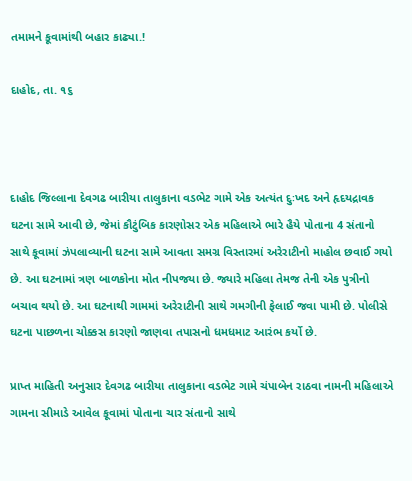તમામને કૂવામાંથી બહાર કાઢ્યા.!

દાહોદ, તા. ૧૬



દાહોદ જિલ્લાના દેવગઢ બારીયા તાલુકાના વડભેટ ગામે એક અત્યંત દુઃખદ અને હૃદયદ્રાવક ઘટના સામે આવી છે, જેમાં કૌટુંબિક કારણોસર એક મહિલાએ ભારે હૈયે પોતાના 4 સંતાનો સાથે કૂવામાં ઝંપલાવ્યાની ઘટના સામે આવતા સમગ્ર વિસ્તારમાં અરેરાટીનો માહોલ છવાઈ ગયો છે. આ ઘટનામાં ત્રણ બાળકોના મોત નીપજયા છે. જ્યારે મહિલા તેમજ તેની એક પુત્રીનો બચાવ થયો છે. આ ઘટનાથી ગામમાં અરેરાટીની સાથે ગમગીની ફેલાઈ જવા પામી છે. પોલીસે ઘટના પાછળના ચોક્કસ કારણો જાણવા તપાસનો ધમધમાટ આરંભ કર્યો છે.

પ્રાપ્ત માહિતી અનુસાર દેવગઢ બારીયા તાલુકાના વડભેટ ગામે ચંપાબેન રાઠવા નામની મહિલાએ ગામના સીમાડે આવેલ કૂવામાં પોતાના ચાર સંતાનો સાથે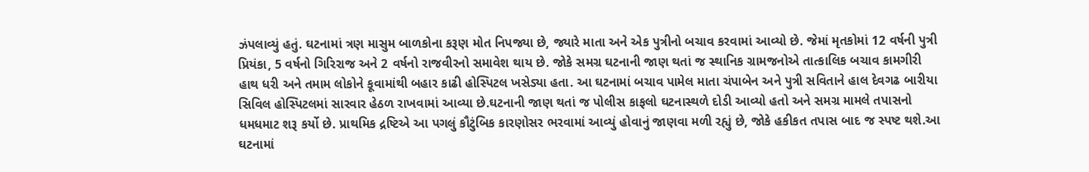ઝંપલાવ્યું હતું. ઘટનામાં ત્રણ માસુમ બાળકોના કરૂણ મોત નિપજ્યા છે, જ્યારે માતા અને એક પુત્રીનો બચાવ કરવામાં આવ્યો છે. જેમાં મૃતકોમાં 12 વર્ષની પુત્રી પ્રિયંકા, 5 વર્ષનો ગિરિરાજ અને 2 વર્ષનો રાજવીરનો સમાવેશ થાય છે. જોકે સમગ્ર ઘટનાની જાણ થતાં જ સ્થાનિક ગ્રામજનોએ તાત્કાલિક બચાવ કામગીરી હાથ ધરી અને તમામ લોકોને કૂવામાંથી બહાર કાઢી હોસ્પિટલ ખસેડ્યા હતા. આ ઘટનામાં બચાવ પામેલ માતા ચંપાબેન અને પુત્રી સવિતાને હાલ દેવગઢ બારીયા સિવિલ હોસ્પિટલમાં સારવાર હેઠળ રાખવામાં આવ્યા છે.ઘટનાની જાણ થતાં જ પોલીસ કાફલો ઘટનાસ્થળે દોડી આવ્યો હતો અને સમગ્ર મામલે તપાસનો ધમધમાટ શરૂ કર્યો છે. પ્રાથમિક દ્રષ્ટિએ આ પગલું કૌટુંબિક કારણોસર ભરવામાં આવ્યું હોવાનું જાણવા મળી રહ્યું છે, જોકે હકીકત તપાસ બાદ જ સ્પષ્ટ થશે.આ ઘટનામાં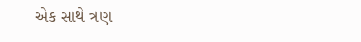એક સાથે ત્રણ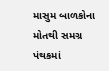માસુમ બાળકોના મોતથી સમગ્ર પંથકમાં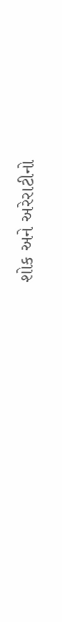શોક અને અરેરાટીનો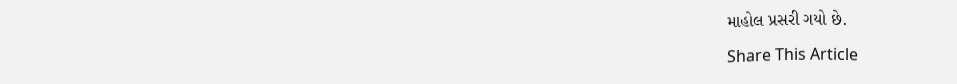માહોલ પ્રસરી ગયો છે.

Share This Article